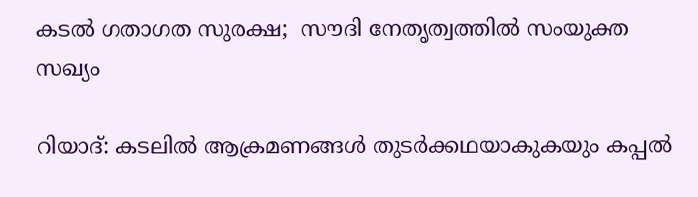കടൽ ഗതാഗത സുരക്ഷ;  സൗദി നേതൃത്വത്തിൽ സംയുക്ത സഖ്യം

റിയാദ്: കടലിൽ ആക്രമണങ്ങൾ തുടർക്കഥയാകുകയും കപ്പൽ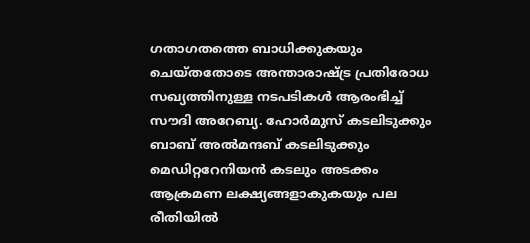ഗതാഗതത്തെ ബാധിക്കുകയും ചെയ്തതോടെ അന്താരാഷ്ട്ര പ്രതിരോധ സഖ്യത്തിനുള്ള നടപടികൾ ആരംഭിച്ച് സൗദി അറേബ്യ. ഹോർമുസ് കടലിടുക്കും ബാബ് അൽമന്ദബ് കടലിടുക്കും മെഡിറ്ററേനിയൻ കടലും അടക്കം ആക്രമണ ലക്ഷ്യങ്ങളാകുകയും പല രീതിയിൽ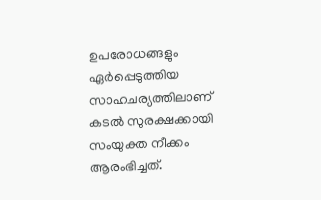ഉപരോധങ്ങളും ഏർപ്പെടുത്തിയ സാഹചര്യത്തിലാണ് കടൽ സുരക്ഷക്കായി സംയുക്ത നീക്കം ആരംഭിച്ചത്.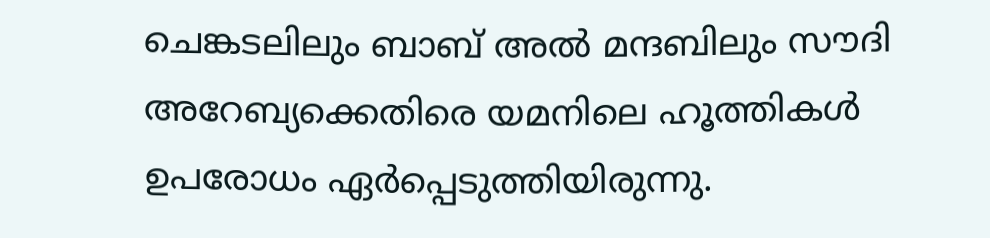ചെങ്കടലിലും ബാബ് അൽ മന്ദബിലും സൗദി അറേബ്യക്കെതിരെ യമനിലെ ഹൂത്തികൾ ഉപരോധം ഏർപ്പെടുത്തിയിരുന്നു.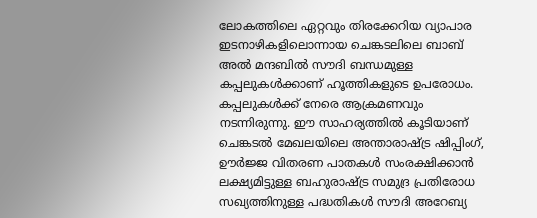ലോകത്തിലെ ഏറ്റവും തിരക്കേറിയ വ്യാപാര ഇടനാഴികളിലൊന്നായ ചെങ്കടലിലെ ബാബ് അൽ മന്ദബിൽ സൗദി ബന്ധമുള്ള കപ്പലുകൾക്കാണ് ഹൂത്തികളുടെ ഉപരോധം. കപ്പലുകൾക്ക് നേരെ ആക്രമണവും നടന്നിരുന്നു. ഈ സാഹര്യത്തിൽ കൂടിയാണ് ചെങ്കടൽ മേഖലയിലെ അന്താരാഷ്ട്ര ഷിപ്പിംഗ്, ഊർജ്ജ വിതരണ പാതകൾ സംരക്ഷിക്കാൻ ലക്ഷ്യമിട്ടുള്ള ബഹുരാഷ്ട്ര സമുദ്ര പ്രതിരോധ സഖ്യത്തിനുള്ള പദ്ധതികൾ സൗദി അറേബ്യ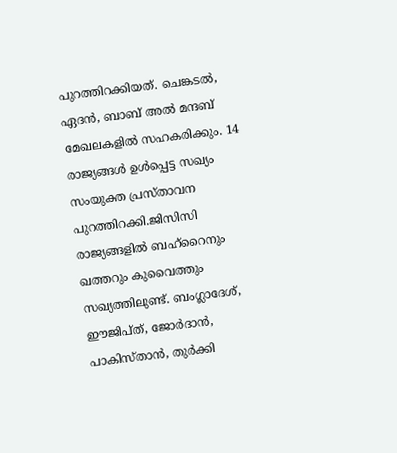പുറത്തിറക്കിയത്. ചെങ്കടൽ, ഏദൻ, ബാബ് അൽ മന്ദബ് മേഖലകളിൽ സഹകരിക്കും. 14 രാജ്യങ്ങൾ ഉൾപ്പെട്ട സഖ്യം സംയുക്ത പ്രസ്താവന പുറത്തിറക്കി.ജിസിസി രാജ്യങ്ങളിൽ ബഹ്റൈനും ഖത്തറും കുവൈത്തും സഖ്യത്തിലുണ്ട്. ബംഗ്ലാദേശ്, ഈജിപ്ത്, ജോർദാൻ, പാകിസ്താൻ, തുർക്കി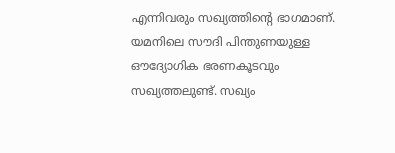എന്നിവരും സഖ്യത്തിന്‍റെ ഭാഗമാണ്. യമനിലെ സൗദി പിന്തുണയുള്ള ഔദ്യോഗിക ഭരണകൂടവും സഖ്യത്തലുണ്ട്. സഖ്യം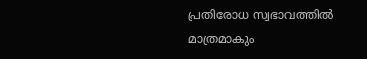പ്രതിരോധ സ്വഭാവത്തിൽ മാത്രമാകും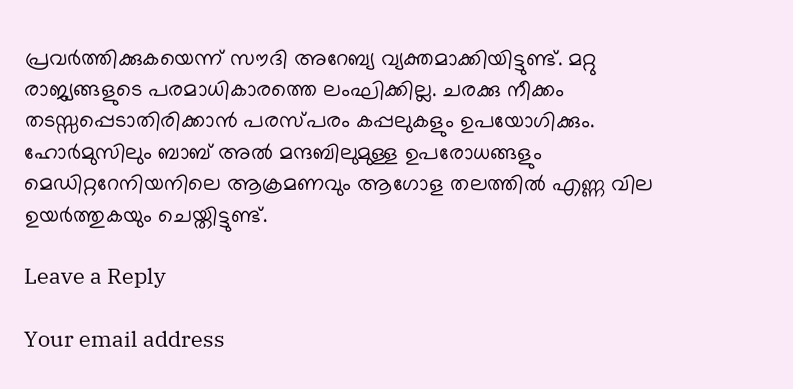പ്രവർത്തിക്കുകയെന്ന് സൗദി അറേബ്യ വ്യക്തമാക്കിയിട്ടുണ്ട്. മറ്റു രാജ്യങ്ങളുടെ പരമാധികാരത്തെ ലംഘിക്കില്ല. ചരക്കു നീക്കം തടസ്സപ്പെടാതിരിക്കാൻ പരസ്പരം കപ്പലുകളും ഉപയോഗിക്കും. ഹോർമുസിലും ബാബ് അൽ മന്ദബിലുമുള്ള ഉപരോധങ്ങളും മെഡിറ്ററേനിയനിലെ ആക്രമണവും ആഗോള തലത്തിൽ എണ്ണ വില ഉയർത്തുകയും ചെയ്തിട്ടുണ്ട്.

Leave a Reply

Your email address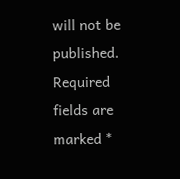will not be published. Required fields are marked *